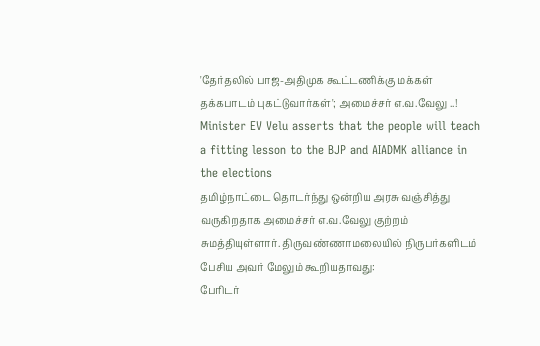'தேர்தலில் பாஜ-அதிமுக கூட்டணிக்கு மக்கள் தக்கபாடம் புகட்டுவார்கள்'; அமைச்சர் எ.வ.வேலு ..!
Minister EV Velu asserts that the people will teach a fitting lesson to the BJP and AIADMK alliance in the elections
தமிழ்நாட்டை தொடர்ந்து ஒன்றிய அரசு வஞ்சித்து வருகிறதாக அமைச்சர் எ.வ.வேலு குற்றம் சுமத்தியுள்ளார். திருவண்ணாமலையில் நிருபர்களிடம் பேசிய அவர் மேலும் கூறியதாவது:
பேரிடர்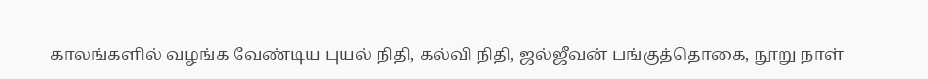காலங்களில் வழங்க வேண்டிய புயல் நிதி, கல்வி நிதி, ஜல்ஜீவன் பங்குத்தொகை, நூறு நாள்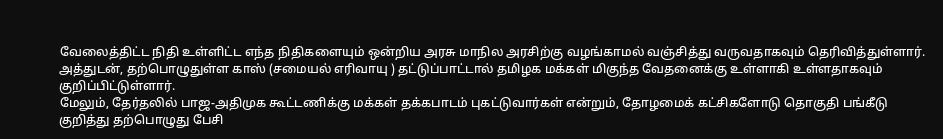வேலைத்திட்ட நிதி உள்ளிட்ட எந்த நிதிகளையும் ஒன்றிய அரசு மாநில அரசிற்கு வழங்காமல் வஞ்சித்து வருவதாகவும் தெரிவித்துள்ளார்.
அத்துடன், தற்பொழுதுள்ள காஸ் (சமையல் எரிவாயு ) தட்டுப்பாட்டால் தமிழக மக்கள் மிகுந்த வேதனைக்கு உள்ளாகி உள்ளதாகவும் குறிப்பிட்டுள்ளார்.
மேலும், தேர்தலில் பாஜ-அதிமுக கூட்டணிக்கு மக்கள் தக்கபாடம் புகட்டுவார்கள் என்றும், தோழமைக் கட்சிகளோடு தொகுதி பங்கீடு குறித்து தற்பொழுது பேசி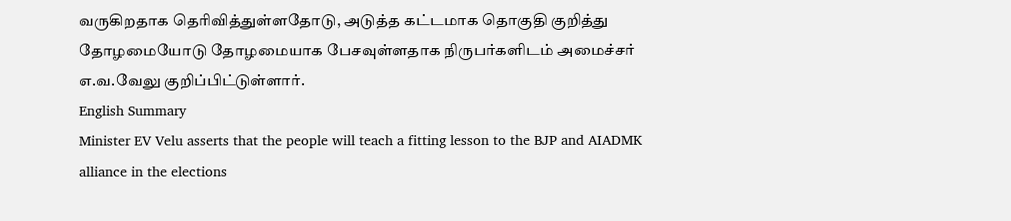வருகிறதாக தெரிவித்துள்ளதோடு, அடுத்த கட்டமாக தொகுதி குறித்து தோழமையோடு தோழமையாக பேசவுள்ளதாக நிருபர்களிடம் அமைச்சர் எ.வ.வேலு குறிப்பிட்டுள்ளார்.
English Summary
Minister EV Velu asserts that the people will teach a fitting lesson to the BJP and AIADMK alliance in the elections